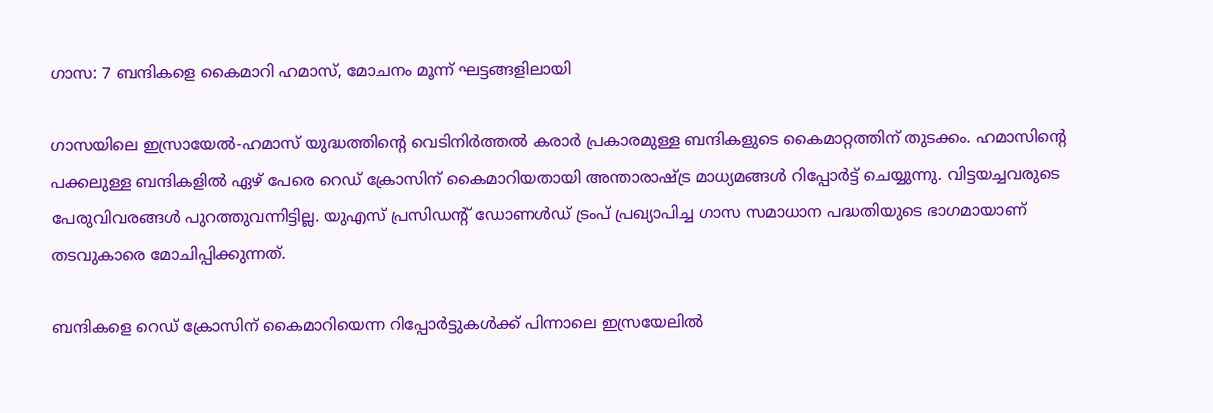ഗാസ: 7 ബന്ദികളെ കൈമാറി ഹമാസ്, മോചനം മൂന്ന് ഘട്ടങ്ങളിലായി

ഗാസയിലെ ഇസ്രായേല്‍-ഹമാസ് യുദ്ധത്തിന്റെ വെടിനിര്‍ത്തല്‍ കരാര്‍ പ്രകാരമുള്ള ബന്ദികളുടെ കൈമാറ്റത്തിന് തുടക്കം. ഹമാസിന്റെ പക്കലുള്ള ബന്ദികളില്‍ ഏഴ് പേരെ റെഡ് ക്രോസിന് കൈമാറിയതായി അന്താരാഷ്ട്ര മാധ്യമങ്ങള്‍ റിപ്പോര്‍ട്ട് ചെയ്യുന്നു. വിട്ടയച്ചവരുടെ പേരുവിവരങ്ങള്‍ പുറത്തുവന്നിട്ടില്ല. യുഎസ് പ്രസിഡന്റ് ഡോണള്‍ഡ് ട്രംപ് പ്രഖ്യാപിച്ച ഗാസ സമാധാന പദ്ധതിയുടെ ഭാഗമായാണ് തടവുകാരെ മോചിപ്പിക്കുന്നത്.

ബന്ദികളെ റെഡ് ക്രോസിന് കൈമാറിയെന്ന റിപ്പോര്‍ട്ടുകള്‍ക്ക് പിന്നാലെ ഇസ്രയേലില്‍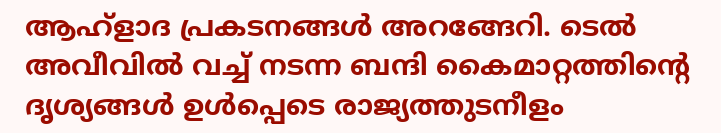ആഹ്‌ളാദ പ്രകടനങ്ങള്‍ അറങ്ങേറി. ടെല്‍ അവീവില്‍ വച്ച് നടന്ന ബന്ദി കൈമാറ്റത്തിന്റെ ദൃശ്യങ്ങള്‍ ഉള്‍പ്പെടെ രാജ്യത്തുടനീളം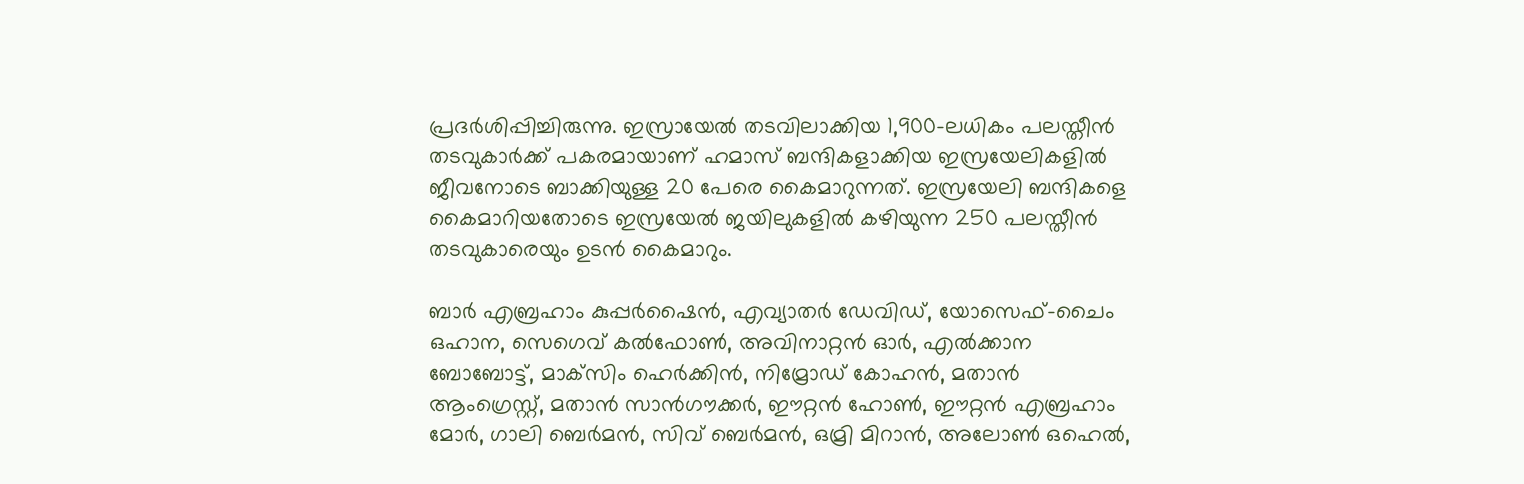പ്രദര്‍ശിപ്പിച്ചിരുന്നു. ഇസ്രായേല്‍ തടവിലാക്കിയ 1,900-ലധികം പലസ്തീന്‍ തടവുകാര്‍ക്ക് പകരമായാണ് ഹമാസ് ബന്ദികളാക്കിയ ഇസ്രയേലികളില്‍ ജീവനോടെ ബാക്കിയുള്ള 20 പേരെ കൈമാറുന്നത്. ഇസ്രയേലി ബന്ദികളെ കൈമാറിയതോടെ ഇസ്രയേല്‍ ജയിലുകളില്‍ കഴിയുന്ന 250 പലസ്തീന്‍ തടവുകാരെയും ഉടന്‍ കൈമാറും.

ബാര്‍ എബ്രഹാം കുപ്പര്‍ഷൈന്‍, എവ്യാതര്‍ ഡേവിഡ്, യോസെഫ്-ചൈം ഒഹാന, സെഗെവ് കല്‍ഫോണ്‍, അവിനാറ്റന്‍ ഓര്‍, എല്‍ക്കാന ബോബോട്ട്, മാക്‌സിം ഹെര്‍ക്കിന്‍, നിമ്രോഡ് കോഹന്‍, മതാന്‍ ആംഗ്രെസ്റ്റ്, മതാന്‍ സാന്‍ഗൗക്കര്‍, ഈറ്റന്‍ ഹോണ്‍, ഈറ്റന്‍ എബ്രഹാം മോര്‍, ഗാലി ബെര്‍മന്‍, സിവ് ബെര്‍മന്‍, ഒമ്രി മിറാന്‍, അലോണ്‍ ഒഹെല്‍,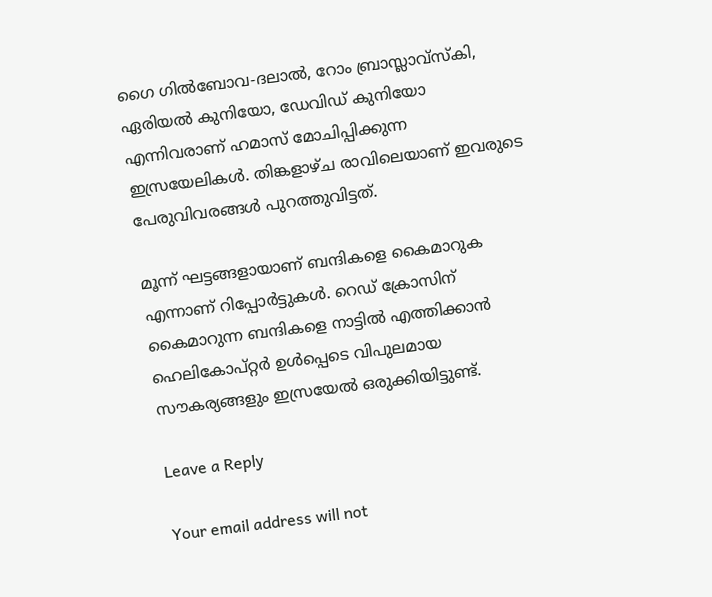ഗൈ ഗില്‍ബോവ-ദലാല്‍, റോം ബ്രാസ്ലാവ്സ്‌കി, ഏരിയല്‍ കുനിയോ, ഡേവിഡ് കുനിയോ എന്നിവരാണ് ഹമാസ് മോചിപ്പിക്കുന്ന ഇസ്രയേലികള്‍. തിങ്കളാഴ്ച രാവിലെയാണ് ഇവരുടെ പേരുവിവരങ്ങള്‍ പുറത്തുവിട്ടത്.

മൂന്ന് ഘട്ടങ്ങളായാണ് ബന്ദികളെ കൈമാറുക എന്നാണ് റിപ്പോര്‍ട്ടുകള്‍. റെഡ് ക്രോസിന് കൈമാറുന്ന ബന്ദികളെ നാട്ടില്‍ എത്തിക്കാന്‍ ഹെലികോപ്റ്റര്‍ ഉള്‍പ്പെടെ വിപുലമായ സൗകര്യങ്ങളും ഇസ്രയേല്‍ ഒരുക്കിയിട്ടുണ്ട്.

Leave a Reply

Your email address will not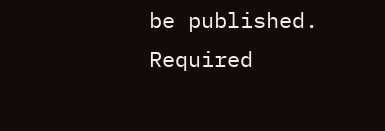be published. Required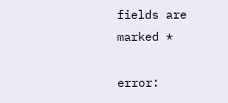fields are marked *

error: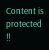Content is protected !!